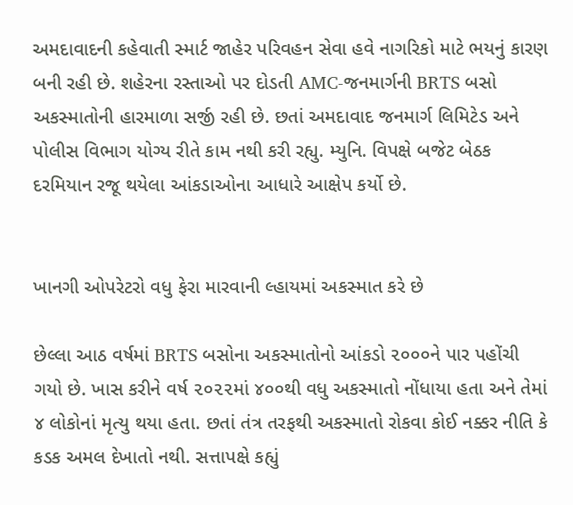અમદાવાદની કહેવાતી સ્માર્ટ જાહેર પરિવહન સેવા હવે નાગરિકો માટે ભયનું કારણ બની રહી છે. શહેરના રસ્તાઓ પર દોડતી AMC-જનમાર્ગની BRTS બસો અકસ્માતોની હારમાળા સર્જી રહી છે. છતાં અમદાવાદ જનમાર્ગ લિમિટેડ અને પોલીસ વિભાગ યોગ્ય રીતે કામ નથી કરી રહ્યુ. મ્યુનિ. વિપક્ષે બજેટ બેઠક દરમિયાન રજૂ થયેલા આંકડાઓના આધારે આક્ષેપ કર્યો છે.


ખાનગી ઓપરેટરો વધુ ફેરા મારવાની લ્હાયમાં અકસ્માત કરે છે

છેલ્લા આઠ વર્ષમાં BRTS બસોના અકસ્માતોનો આંકડો ૨૦૦૦ને પાર પહોંચી ગયો છે. ખાસ કરીને વર્ષ ૨૦૨૨માં ૪૦૦થી વધુ અકસ્માતો નોંધાયા હતા અને તેમાં ૪ લોકોનાં મૃત્યુ થયા હતા. છતાં તંત્ર તરફથી અકસ્માતો રોકવા કોઈ નક્કર નીતિ કે કડક અમલ દેખાતો નથી. સત્તાપક્ષે કહ્યું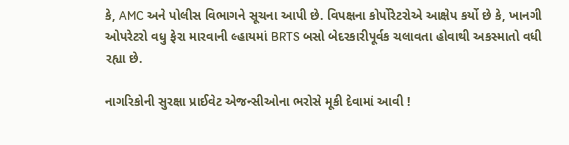કે, AMC અને પોલીસ વિભાગને સૂચના આપી છે. વિપક્ષના કોર્પોરેટરોએ આક્ષેપ કર્યો છે કે, ખાનગી ઓપરેટરો વધુ ફેરા મારવાની લ્હાયમાં BRTS બસો બેદરકારીપૂર્વક ચલાવતા હોવાથી અકસ્માતો વધી રહ્યા છે.

નાગરિકોની સુરક્ષા પ્રાઈવેટ એજન્સીઓના ભરોસે મૂકી દેવામાં આવી !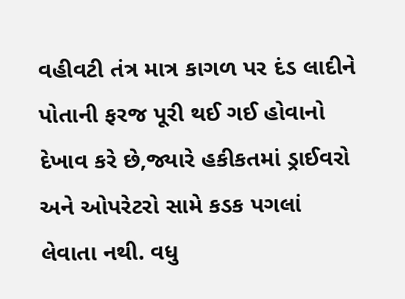વહીવટી તંત્ર માત્ર કાગળ પર દંડ લાદીને પોતાની ફરજ પૂરી થઈ ગઈ હોવાનો દેખાવ કરે છે,જ્યારે હકીકતમાં ડ્રાઈવરો અને ઓપરેટરો સામે કડક પગલાં લેવાતા નથી. વધુ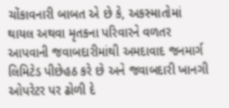ચોંકાવનારી બાબત એ છે કે, અકસ્માતોમાં થાયલ અથવા મૃતકના પરિવારને વળતર આપવાની જવાબદારીમાંથી અમદાવાદ જનમાર્ગ લિમિટેડ પીછેહઠ કરે છે અને જવાબદારી ખાનગી ઓપરેટર પર ઢોળી દે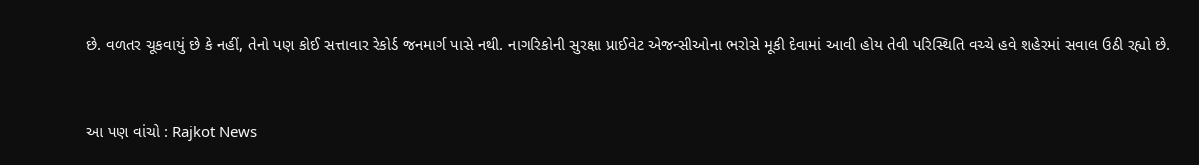છે. વળતર ચૂકવાયું છે કે નહીં, તેનો પણ કોઈ સત્તાવાર રેકોર્ડ જનમાર્ગ પાસે નથી. નાગરિકોની સુરક્ષા પ્રાઈવેટ એજન્સીઓના ભરોસે મૂકી દેવામાં આવી હોય તેવી પરિસ્થિતિ વચ્ચે હવે શહેરમાં સવાલ ઉઠી રહ્યો છે.


આ પણ વાંચો : Rajkot News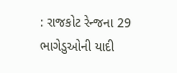: રાજકોટ રેન્જના 29 ભાગેડુઓની યાદી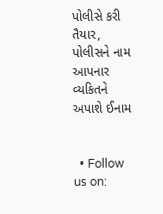પોલીસે કરી તૈયાર, પોલીસને નામ આપનાર વ્યકિતને અપાશે ઈનામ


  • Follow us on: